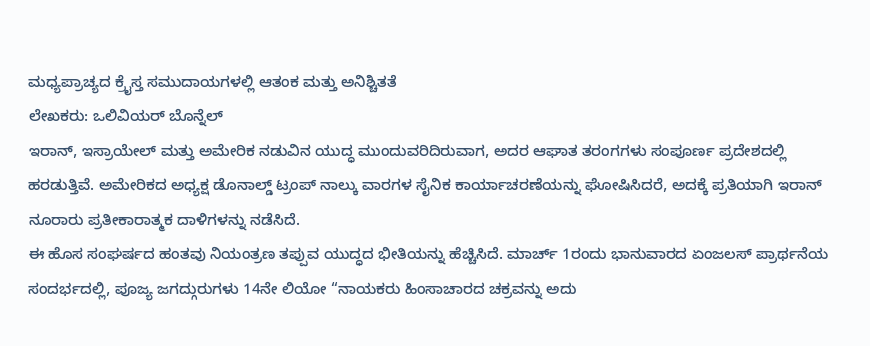ಮಧ್ಯಪ್ರಾಚ್ಯದ ಕ್ರೈಸ್ತ ಸಮುದಾಯಗಳಲ್ಲಿ ಆತಂಕ ಮತ್ತು ಅನಿಶ್ಚಿತತೆ
ಲೇಖಕರು: ಒಲಿವಿಯರ್ ಬೊನ್ನೆಲ್
ಇರಾನ್, ಇಸ್ರಾಯೇಲ್ ಮತ್ತು ಅಮೇರಿಕ ನಡುವಿನ ಯುದ್ಧ ಮುಂದುವರಿದಿರುವಾಗ, ಅದರ ಆಘಾತ ತರಂಗಗಳು ಸಂಪೂರ್ಣ ಪ್ರದೇಶದಲ್ಲಿ ಹರಡುತ್ತಿವೆ. ಅಮೇರಿಕದ ಅಧ್ಯಕ್ಷ ಡೊನಾಲ್ಡ್ ಟ್ರಂಪ್ ನಾಲ್ಕು ವಾರಗಳ ಸೈನಿಕ ಕಾರ್ಯಾಚರಣೆಯನ್ನು ಘೋಷಿಸಿದರೆ, ಅದಕ್ಕೆ ಪ್ರತಿಯಾಗಿ ಇರಾನ್ ನೂರಾರು ಪ್ರತೀಕಾರಾತ್ಮಕ ದಾಳಿಗಳನ್ನು ನಡೆಸಿದೆ.
ಈ ಹೊಸ ಸಂಘರ್ಷದ ಹಂತವು ನಿಯಂತ್ರಣ ತಪ್ಪುವ ಯುದ್ಧದ ಭೀತಿಯನ್ನು ಹೆಚ್ಚಿಸಿದೆ. ಮಾರ್ಚ್ 1ರಂದು ಭಾನುವಾರದ ಏಂಜಲಸ್ ಪ್ರಾರ್ಥನೆಯ ಸಂದರ್ಭದಲ್ಲಿ, ಪೂಜ್ಯ ಜಗದ್ಗುರುಗಳು 14ನೇ ಲಿಯೋ “ನಾಯಕರು ಹಿಂಸಾಚಾರದ ಚಕ್ರವನ್ನು ಅದು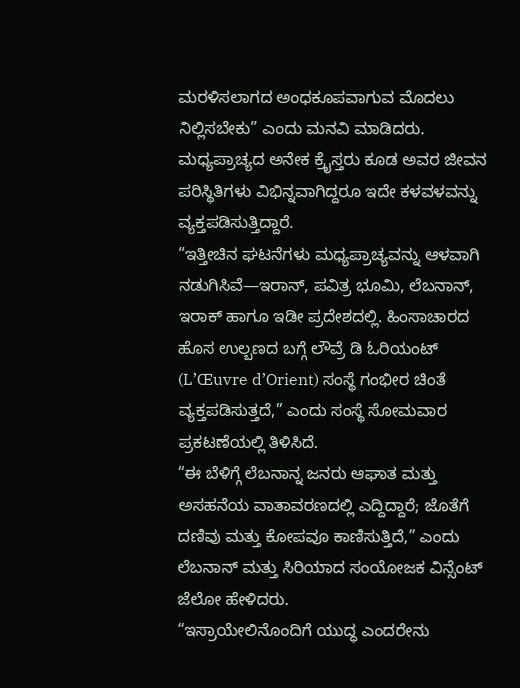ಮರಳಿಸಲಾಗದ ಅಂಧಕೂಪವಾಗುವ ಮೊದಲು ನಿಲ್ಲಿಸಬೇಕು” ಎಂದು ಮನವಿ ಮಾಡಿದರು. ಮಧ್ಯಪ್ರಾಚ್ಯದ ಅನೇಕ ಕ್ರೈಸ್ತರು ಕೂಡ ಅವರ ಜೀವನ ಪರಿಸ್ಥಿತಿಗಳು ವಿಭಿನ್ನವಾಗಿದ್ದರೂ ಇದೇ ಕಳವಳವನ್ನು ವ್ಯಕ್ತಪಡಿಸುತ್ತಿದ್ದಾರೆ.
“ಇತ್ತೀಚಿನ ಘಟನೆಗಳು ಮಧ್ಯಪ್ರಾಚ್ಯವನ್ನು ಆಳವಾಗಿ ನಡುಗಿಸಿವೆ—ಇರಾನ್, ಪವಿತ್ರ ಭೂಮಿ, ಲೆಬನಾನ್, ಇರಾಕ್ ಹಾಗೂ ಇಡೀ ಪ್ರದೇಶದಲ್ಲಿ. ಹಿಂಸಾಚಾರದ ಹೊಸ ಉಲ್ಬಣದ ಬಗ್ಗೆ ಲೌವ್ರೆ ಡಿ ಓರಿಯಂಟ್ (L’Œuvre d’Orient) ಸಂಸ್ಥೆ ಗಂಭೀರ ಚಿಂತೆ ವ್ಯಕ್ತಪಡಿಸುತ್ತದೆ,” ಎಂದು ಸಂಸ್ಥೆ ಸೋಮವಾರ ಪ್ರಕಟಣೆಯಲ್ಲಿ ತಿಳಿಸಿದೆ.
“ಈ ಬೆಳಿಗ್ಗೆ ಲೆಬನಾನ್ನ ಜನರು ಆಘಾತ ಮತ್ತು ಅಸಹನೆಯ ವಾತಾವರಣದಲ್ಲಿ ಎದ್ದಿದ್ದಾರೆ; ಜೊತೆಗೆ ದಣಿವು ಮತ್ತು ಕೋಪವೂ ಕಾಣಿಸುತ್ತಿದೆ,” ಎಂದು ಲೆಬನಾನ್ ಮತ್ತು ಸಿರಿಯಾದ ಸಂಯೋಜಕ ವಿನ್ಸೆಂಟ್ ಜೆಲೋ ಹೇಳಿದರು.
“ಇಸ್ರಾಯೇಲಿನೊಂದಿಗೆ ಯುದ್ಧ ಎಂದರೇನು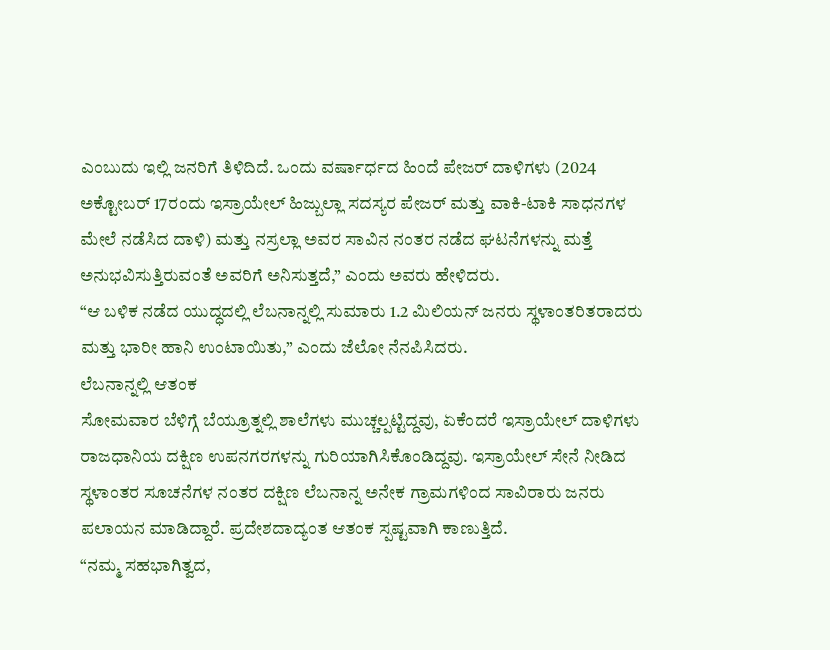ಎಂಬುದು ಇಲ್ಲಿ ಜನರಿಗೆ ತಿಳಿದಿದೆ. ಒಂದು ವರ್ಷಾರ್ಧದ ಹಿಂದೆ ಪೇಜರ್ ದಾಳಿಗಳು (2024 ಅಕ್ಟೋಬರ್ 17ರಂದು ಇಸ್ರಾಯೇಲ್ ಹಿಜ್ಬುಲ್ಲಾ ಸದಸ್ಯರ ಪೇಜರ್ ಮತ್ತು ವಾಕಿ-ಟಾಕಿ ಸಾಧನಗಳ ಮೇಲೆ ನಡೆಸಿದ ದಾಳಿ) ಮತ್ತು ನಸ್ರಲ್ಲಾ ಅವರ ಸಾವಿನ ನಂತರ ನಡೆದ ಘಟನೆಗಳನ್ನು ಮತ್ತೆ ಅನುಭವಿಸುತ್ತಿರುವಂತೆ ಅವರಿಗೆ ಅನಿಸುತ್ತದೆ,” ಎಂದು ಅವರು ಹೇಳಿದರು.
“ಆ ಬಳಿಕ ನಡೆದ ಯುದ್ಧದಲ್ಲಿ ಲೆಬನಾನ್ನಲ್ಲಿ ಸುಮಾರು 1.2 ಮಿಲಿಯನ್ ಜನರು ಸ್ಥಳಾಂತರಿತರಾದರು ಮತ್ತು ಭಾರೀ ಹಾನಿ ಉಂಟಾಯಿತು,” ಎಂದು ಜೆಲೋ ನೆನಪಿಸಿದರು.
ಲೆಬನಾನ್ನಲ್ಲಿ ಆತಂಕ
ಸೋಮವಾರ ಬೆಳಿಗ್ಗೆ ಬೆಯ್ರೂತ್ನಲ್ಲಿ ಶಾಲೆಗಳು ಮುಚ್ಚಲ್ಪಟ್ಟಿದ್ದವು, ಏಕೆಂದರೆ ಇಸ್ರಾಯೇಲ್ ದಾಳಿಗಳು ರಾಜಧಾನಿಯ ದಕ್ಷಿಣ ಉಪನಗರಗಳನ್ನು ಗುರಿಯಾಗಿಸಿಕೊಂಡಿದ್ದವು. ಇಸ್ರಾಯೇಲ್ ಸೇನೆ ನೀಡಿದ ಸ್ಥಳಾಂತರ ಸೂಚನೆಗಳ ನಂತರ ದಕ್ಷಿಣ ಲೆಬನಾನ್ನ ಅನೇಕ ಗ್ರಾಮಗಳಿಂದ ಸಾವಿರಾರು ಜನರು ಪಲಾಯನ ಮಾಡಿದ್ದಾರೆ. ಪ್ರದೇಶದಾದ್ಯಂತ ಆತಂಕ ಸ್ಪಷ್ಟವಾಗಿ ಕಾಣುತ್ತಿದೆ.
“ನಮ್ಮ ಸಹಭಾಗಿತ್ವದ,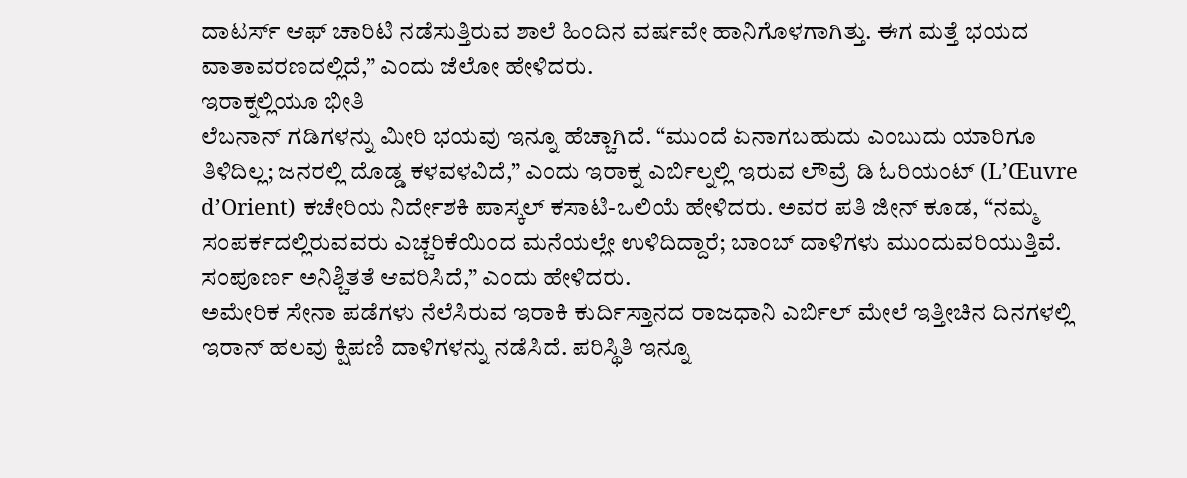ದಾಟರ್ಸ್ ಆಫ್ ಚಾರಿಟಿ ನಡೆಸುತ್ತಿರುವ ಶಾಲೆ ಹಿಂದಿನ ವರ್ಷವೇ ಹಾನಿಗೊಳಗಾಗಿತ್ತು. ಈಗ ಮತ್ತೆ ಭಯದ ವಾತಾವರಣದಲ್ಲಿದೆ,” ಎಂದು ಜೆಲೋ ಹೇಳಿದರು.
ಇರಾಕ್ನಲ್ಲಿಯೂ ಭೀತಿ
ಲೆಬನಾನ್ ಗಡಿಗಳನ್ನು ಮೀರಿ ಭಯವು ಇನ್ನೂ ಹೆಚ್ಚಾಗಿದೆ. “ಮುಂದೆ ಏನಾಗಬಹುದು ಎಂಬುದು ಯಾರಿಗೂ ತಿಳಿದಿಲ್ಲ; ಜನರಲ್ಲಿ ದೊಡ್ಡ ಕಳವಳವಿದೆ,” ಎಂದು ಇರಾಕ್ನ ಎರ್ಬಿಲ್ನಲ್ಲಿ ಇರುವ ಲೌವ್ರೆ ಡಿ ಓರಿಯಂಟ್ (L’Œuvre d’Orient) ಕಚೇರಿಯ ನಿರ್ದೇಶಕಿ ಪಾಸ್ಕಲ್ ಕಸಾಟಿ-ಒಲಿಯೆ ಹೇಳಿದರು. ಅವರ ಪತಿ ಜೀನ್ ಕೂಡ, “ನಮ್ಮ ಸಂಪರ್ಕದಲ್ಲಿರುವವರು ಎಚ್ಚರಿಕೆಯಿಂದ ಮನೆಯಲ್ಲೇ ಉಳಿದಿದ್ದಾರೆ; ಬಾಂಬ್ ದಾಳಿಗಳು ಮುಂದುವರಿಯುತ್ತಿವೆ. ಸಂಪೂರ್ಣ ಅನಿಶ್ಚಿತತೆ ಆವರಿಸಿದೆ,” ಎಂದು ಹೇಳಿದರು.
ಅಮೇರಿಕ ಸೇನಾ ಪಡೆಗಳು ನೆಲೆಸಿರುವ ಇರಾಕಿ ಕುರ್ದಿಸ್ತಾನದ ರಾಜಧಾನಿ ಎರ್ಬಿಲ್ ಮೇಲೆ ಇತ್ತೀಚಿನ ದಿನಗಳಲ್ಲಿ ಇರಾನ್ ಹಲವು ಕ್ಷಿಪಣಿ ದಾಳಿಗಳನ್ನು ನಡೆಸಿದೆ. ಪರಿಸ್ಥಿತಿ ಇನ್ನೂ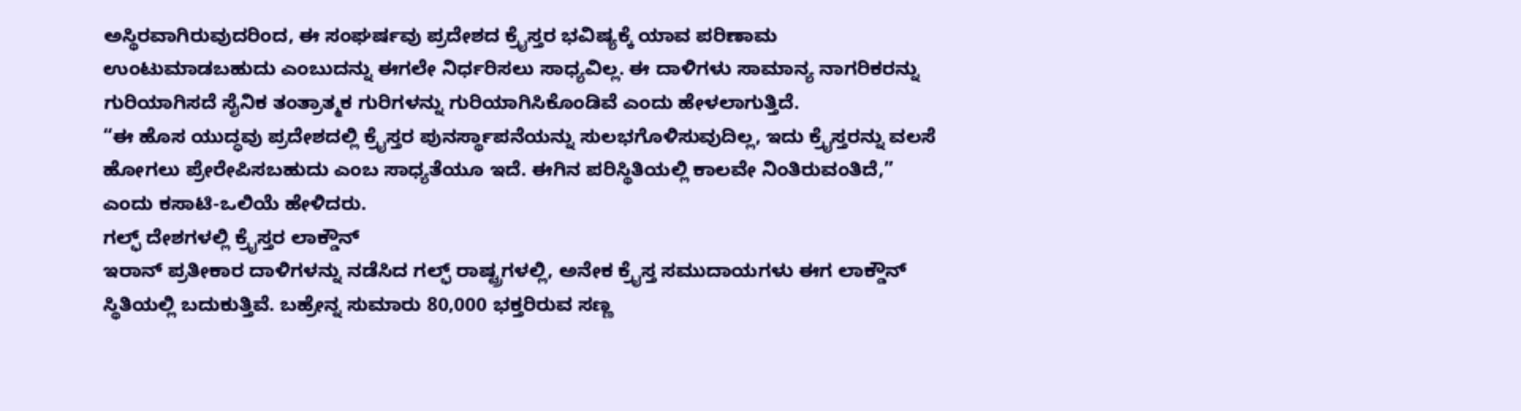ಅಸ್ಥಿರವಾಗಿರುವುದರಿಂದ, ಈ ಸಂಘರ್ಷವು ಪ್ರದೇಶದ ಕ್ರೈಸ್ತರ ಭವಿಷ್ಯಕ್ಕೆ ಯಾವ ಪರಿಣಾಮ ಉಂಟುಮಾಡಬಹುದು ಎಂಬುದನ್ನು ಈಗಲೇ ನಿರ್ಧರಿಸಲು ಸಾಧ್ಯವಿಲ್ಲ. ಈ ದಾಳಿಗಳು ಸಾಮಾನ್ಯ ನಾಗರಿಕರನ್ನು ಗುರಿಯಾಗಿಸದೆ ಸೈನಿಕ ತಂತ್ರಾತ್ಮಕ ಗುರಿಗಳನ್ನು ಗುರಿಯಾಗಿಸಿಕೊಂಡಿವೆ ಎಂದು ಹೇಳಲಾಗುತ್ತಿದೆ.
“ಈ ಹೊಸ ಯುದ್ಧವು ಪ್ರದೇಶದಲ್ಲಿ ಕ್ರೈಸ್ತರ ಪುನರ್ಸ್ಥಾಪನೆಯನ್ನು ಸುಲಭಗೊಳಿಸುವುದಿಲ್ಲ, ಇದು ಕ್ರೈಸ್ತರನ್ನು ವಲಸೆ ಹೋಗಲು ಪ್ರೇರೇಪಿಸಬಹುದು ಎಂಬ ಸಾಧ್ಯತೆಯೂ ಇದೆ. ಈಗಿನ ಪರಿಸ್ಥಿತಿಯಲ್ಲಿ ಕಾಲವೇ ನಿಂತಿರುವಂತಿದೆ,” ಎಂದು ಕಸಾಟಿ-ಒಲಿಯೆ ಹೇಳಿದರು.
ಗಲ್ಫ್ ದೇಶಗಳಲ್ಲಿ ಕ್ರೈಸ್ತರ ಲಾಕ್ಡೌನ್
ಇರಾನ್ ಪ್ರತೀಕಾರ ದಾಳಿಗಳನ್ನು ನಡೆಸಿದ ಗಲ್ಫ್ ರಾಷ್ಟ್ರಗಳಲ್ಲಿ, ಅನೇಕ ಕ್ರೈಸ್ತ ಸಮುದಾಯಗಳು ಈಗ ಲಾಕ್ಡೌನ್ ಸ್ಥಿತಿಯಲ್ಲಿ ಬದುಕುತ್ತಿವೆ. ಬಹ್ರೇನ್ನ ಸುಮಾರು 80,000 ಭಕ್ತರಿರುವ ಸಣ್ಣ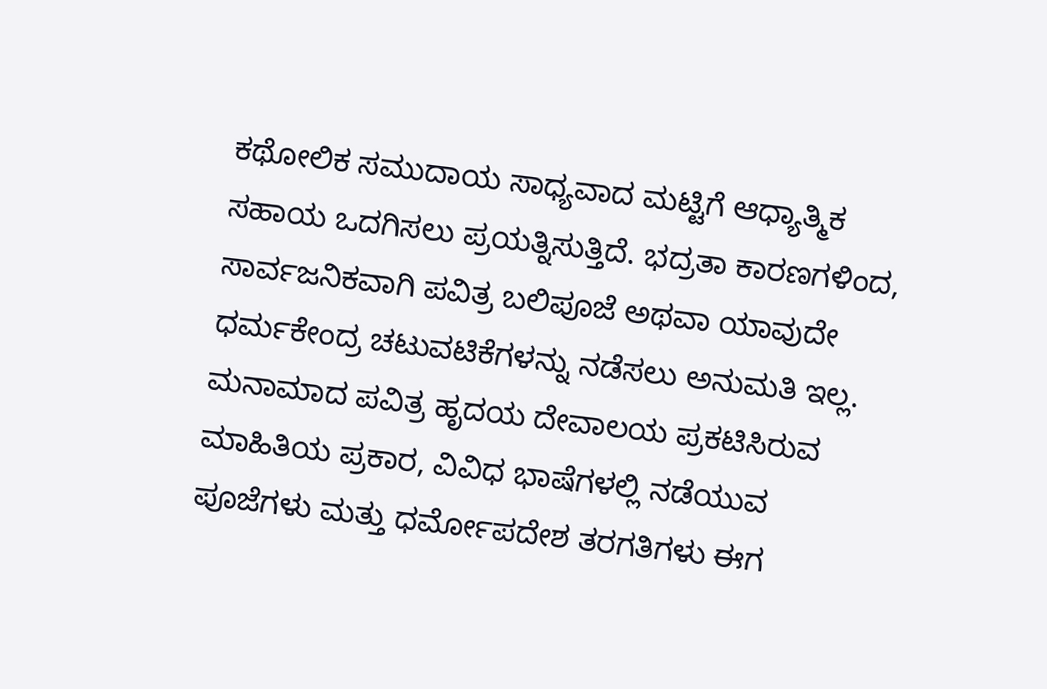ಕಥೋಲಿಕ ಸಮುದಾಯ ಸಾಧ್ಯವಾದ ಮಟ್ಟಿಗೆ ಆಧ್ಯಾತ್ಮಿಕ ಸಹಾಯ ಒದಗಿಸಲು ಪ್ರಯತ್ನಿಸುತ್ತಿದೆ. ಭದ್ರತಾ ಕಾರಣಗಳಿಂದ, ಸಾರ್ವಜನಿಕವಾಗಿ ಪವಿತ್ರ ಬಲಿಪೂಜೆ ಅಥವಾ ಯಾವುದೇ ಧರ್ಮಕೇಂದ್ರ ಚಟುವಟಿಕೆಗಳನ್ನು ನಡೆಸಲು ಅನುಮತಿ ಇಲ್ಲ.
ಮನಾಮಾದ ಪವಿತ್ರ ಹೃದಯ ದೇವಾಲಯ ಪ್ರಕಟಿಸಿರುವ ಮಾಹಿತಿಯ ಪ್ರಕಾರ, ವಿವಿಧ ಭಾಷೆಗಳಲ್ಲಿ ನಡೆಯುವ ಪೂಜೆಗಳು ಮತ್ತು ಧರ್ಮೋಪದೇಶ ತರಗತಿಗಳು ಈಗ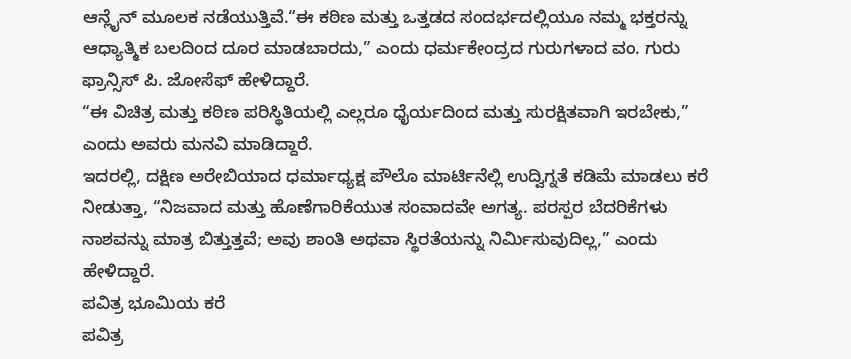ಆನ್ಲೈನ್ ಮೂಲಕ ನಡೆಯುತ್ತಿವೆ.“ಈ ಕಠಿಣ ಮತ್ತು ಒತ್ತಡದ ಸಂದರ್ಭದಲ್ಲಿಯೂ ನಮ್ಮ ಭಕ್ತರನ್ನು ಆಧ್ಯಾತ್ಮಿಕ ಬಲದಿಂದ ದೂರ ಮಾಡಬಾರದು,” ಎಂದು ಧರ್ಮಕೇಂದ್ರದ ಗುರುಗಳಾದ ವಂ. ಗುರು ಫ್ರಾನ್ಸಿಸ್ ಪಿ. ಜೋಸೆಫ್ ಹೇಳಿದ್ದಾರೆ.
“ಈ ವಿಚಿತ್ರ ಮತ್ತು ಕಠಿಣ ಪರಿಸ್ಥಿತಿಯಲ್ಲಿ ಎಲ್ಲರೂ ಧೈರ್ಯದಿಂದ ಮತ್ತು ಸುರಕ್ಷಿತವಾಗಿ ಇರಬೇಕು,” ಎಂದು ಅವರು ಮನವಿ ಮಾಡಿದ್ದಾರೆ.
ಇದರಲ್ಲಿ, ದಕ್ಷಿಣ ಅರೇಬಿಯಾದ ಧರ್ಮಾಧ್ಯಕ್ಷ ಪೌಲೊ ಮಾರ್ಟಿನೆಲ್ಲಿ ಉದ್ವಿಗ್ನತೆ ಕಡಿಮೆ ಮಾಡಲು ಕರೆ ನೀಡುತ್ತಾ, “ನಿಜವಾದ ಮತ್ತು ಹೊಣೆಗಾರಿಕೆಯುತ ಸಂವಾದವೇ ಅಗತ್ಯ. ಪರಸ್ಪರ ಬೆದರಿಕೆಗಳು ನಾಶವನ್ನು ಮಾತ್ರ ಬಿತ್ತುತ್ತವೆ; ಅವು ಶಾಂತಿ ಅಥವಾ ಸ್ಥಿರತೆಯನ್ನು ನಿರ್ಮಿಸುವುದಿಲ್ಲ,” ಎಂದು ಹೇಳಿದ್ದಾರೆ.
ಪವಿತ್ರ ಭೂಮಿಯ ಕರೆ
ಪವಿತ್ರ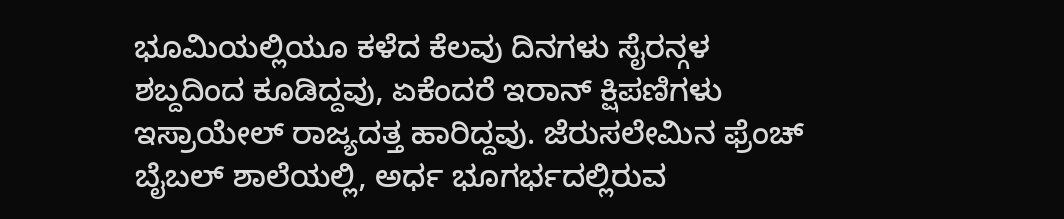ಭೂಮಿಯಲ್ಲಿಯೂ ಕಳೆದ ಕೆಲವು ದಿನಗಳು ಸೈರನ್ಗಳ ಶಬ್ದದಿಂದ ಕೂಡಿದ್ದವು, ಏಕೆಂದರೆ ಇರಾನ್ ಕ್ಷಿಪಣಿಗಳು ಇಸ್ರಾಯೇಲ್ ರಾಜ್ಯದತ್ತ ಹಾರಿದ್ದವು. ಜೆರುಸಲೇಮಿನ ಫ್ರೆಂಚ್ ಬೈಬಲ್ ಶಾಲೆಯಲ್ಲಿ, ಅರ್ಧ ಭೂಗರ್ಭದಲ್ಲಿರುವ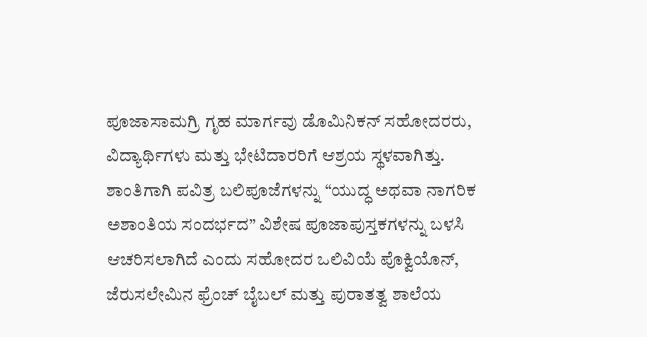ಪೂಜಾಸಾಮಗ್ರಿ ಗೃಹ ಮಾರ್ಗವು ಡೊಮಿನಿಕನ್ ಸಹೋದರರು, ವಿದ್ಯಾರ್ಥಿಗಳು ಮತ್ತು ಭೇಟಿದಾರರಿಗೆ ಆಶ್ರಯ ಸ್ಥಳವಾಗಿತ್ತು.
ಶಾಂತಿಗಾಗಿ ಪವಿತ್ರ ಬಲಿಪೂಜೆಗಳನ್ನು “ಯುದ್ಧ ಅಥವಾ ನಾಗರಿಕ ಅಶಾಂತಿಯ ಸಂದರ್ಭದ” ವಿಶೇಷ ಪೂಜಾಪುಸ್ತಕಗಳನ್ನು ಬಳಸಿ ಆಚರಿಸಲಾಗಿದೆ ಎಂದು ಸಹೋದರ ಒಲಿವಿಯೆ ಪೊಕ್ವಿಯೊನ್, ಜೆರುಸಲೇಮಿನ ಫ್ರೆಂಚ್ ಬೈಬಲ್ ಮತ್ತು ಪುರಾತತ್ವ ಶಾಲೆಯ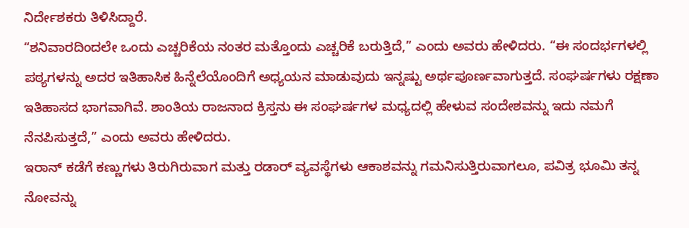ನಿರ್ದೇಶಕರು ತಿಳಿಸಿದ್ದಾರೆ.
“ಶನಿವಾರದಿಂದಲೇ ಒಂದು ಎಚ್ಚರಿಕೆಯ ನಂತರ ಮತ್ತೊಂದು ಎಚ್ಚರಿಕೆ ಬರುತ್ತಿದೆ,” ಎಂದು ಅವರು ಹೇಳಿದರು. “ಈ ಸಂದರ್ಭಗಳಲ್ಲಿ ಪಠ್ಯಗಳನ್ನು ಅದರ ಇತಿಹಾಸಿಕ ಹಿನ್ನೆಲೆಯೊಂದಿಗೆ ಅಧ್ಯಯನ ಮಾಡುವುದು ಇನ್ನಷ್ಟು ಅರ್ಥಪೂರ್ಣವಾಗುತ್ತದೆ. ಸಂಘರ್ಷಗಳು ರಕ್ಷಣಾ ಇತಿಹಾಸದ ಭಾಗವಾಗಿವೆ. ಶಾಂತಿಯ ರಾಜನಾದ ಕ್ರಿಸ್ತನು ಈ ಸಂಘರ್ಷಗಳ ಮಧ್ಯದಲ್ಲಿ ಹೇಳುವ ಸಂದೇಶವನ್ನು ಇದು ನಮಗೆ ನೆನಪಿಸುತ್ತದೆ,” ಎಂದು ಅವರು ಹೇಳಿದರು.
ಇರಾನ್ ಕಡೆಗೆ ಕಣ್ಣುಗಳು ತಿರುಗಿರುವಾಗ ಮತ್ತು ರಡಾರ್ ವ್ಯವಸ್ಥೆಗಳು ಆಕಾಶವನ್ನು ಗಮನಿಸುತ್ತಿರುವಾಗಲೂ, ಪವಿತ್ರ ಭೂಮಿ ತನ್ನ ನೋವನ್ನು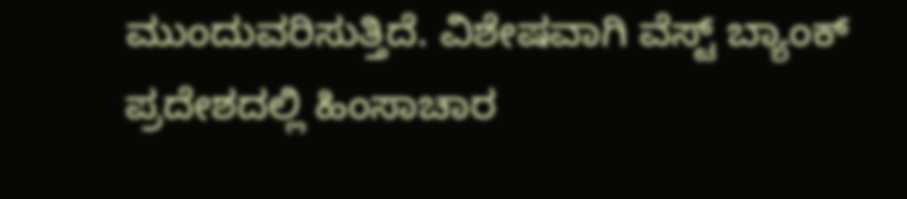ಮುಂದುವರಿಸುತ್ತಿದೆ. ವಿಶೇಷವಾಗಿ ವೆಸ್ಟ್ ಬ್ಯಾಂಕ್ ಪ್ರದೇಶದಲ್ಲಿ ಹಿಂಸಾಚಾರ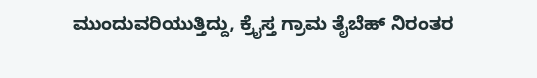ಮುಂದುವರಿಯುತ್ತಿದ್ದು, ಕ್ರೈಸ್ತ ಗ್ರಾಮ ತೈಬೆಹ್ ನಿರಂತರ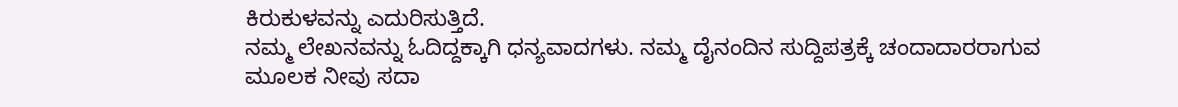ಕಿರುಕುಳವನ್ನು ಎದುರಿಸುತ್ತಿದೆ.
ನಮ್ಮ ಲೇಖನವನ್ನು ಓದಿದ್ದಕ್ಕಾಗಿ ಧನ್ಯವಾದಗಳು. ನಮ್ಮ ದೈನಂದಿನ ಸುದ್ದಿಪತ್ರಕ್ಕೆ ಚಂದಾದಾರರಾಗುವ ಮೂಲಕ ನೀವು ಸದಾ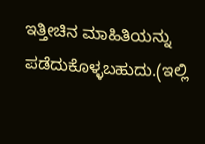ಇತ್ತೀಚಿನ ಮಾಹಿತಿಯನ್ನು ಪಡೆದುಕೊಳ್ಳಬಹುದು.(ಇಲ್ಲಿ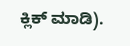ಕ್ಲಿಕ್ ಮಾಡಿ).